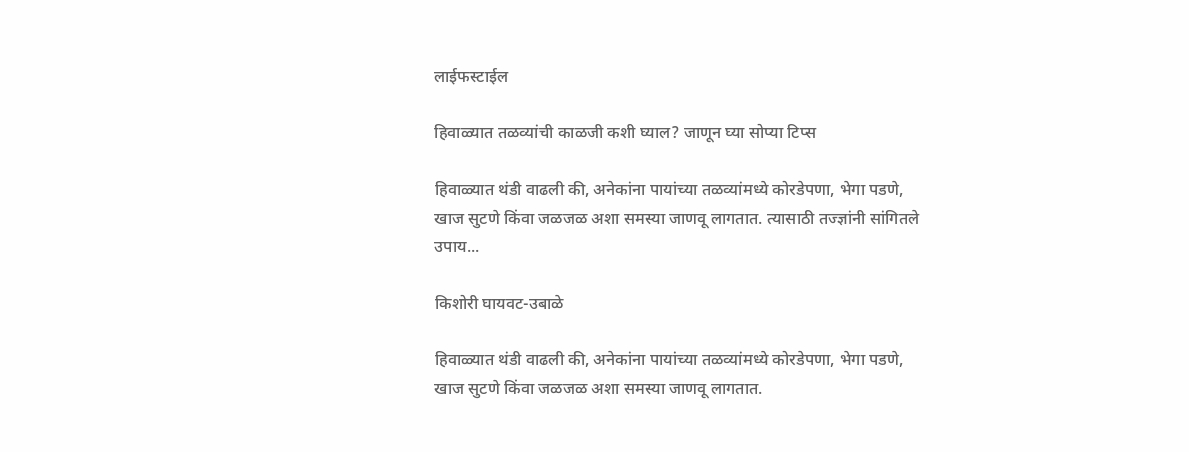लाईफस्टाईल

हिवाळ्यात तळव्यांची काळजी कशी घ्याल? जाणून घ्या सोप्या टिप्स

हिवाळ्यात थंडी वाढली की, अनेकांना पायांच्या तळव्यांमध्ये कोरडेपणा, भेगा पडणे, खाज सुटणे किंवा जळजळ अशा समस्या जाणवू लागतात. त्यासाठी तज्ज्ञांनी सांगितले उपाय...

किशोरी घायवट-उबाळे

हिवाळ्यात थंडी वाढली की, अनेकांना पायांच्या तळव्यांमध्ये कोरडेपणा, भेगा पडणे, खाज सुटणे किंवा जळजळ अशा समस्या जाणवू लागतात.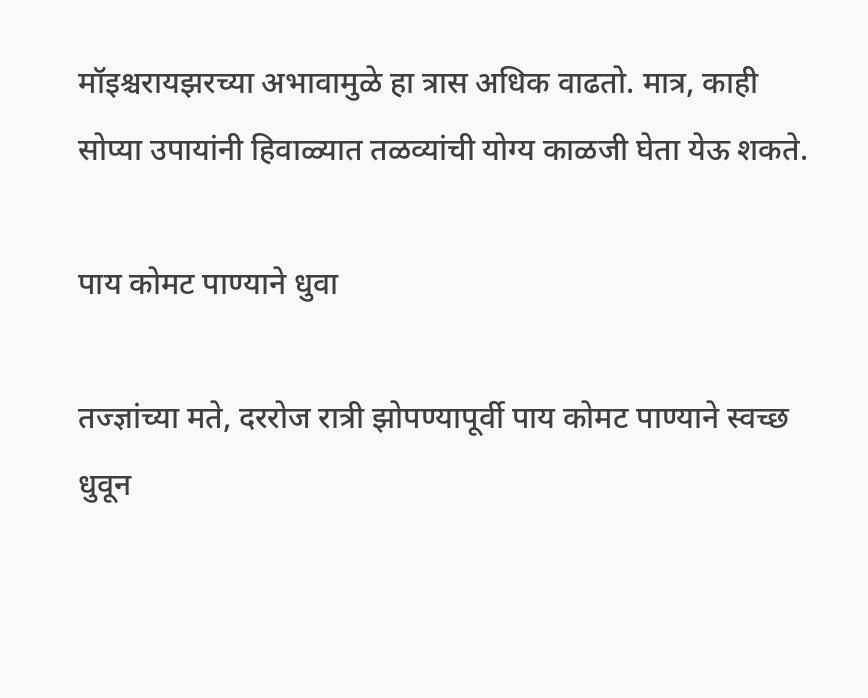मॉइश्चरायझरच्या अभावामुळे हा त्रास अधिक वाढतो. मात्र, काही सोप्या उपायांनी हिवाळ्यात तळव्यांची योग्य काळजी घेता येऊ शकते.

पाय कोमट पाण्याने धुवा

तज्ज्ञांच्या मते, दररोज रात्री झोपण्यापूर्वी पाय कोमट पाण्याने स्वच्छ धुवून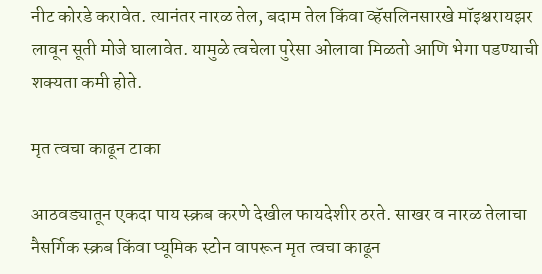नीट कोरडे करावेत. त्यानंतर नारळ तेल, बदाम तेल किंवा व्हॅसलिनसारखे मॉइश्चरायझर लावून सूती मोजे घालावेत. यामुळे त्वचेला पुरेसा ओलावा मिळतो आणि भेगा पडण्याची शक्यता कमी होते.

मृत त्वचा काढून टाका

आठवड्यातून एकदा पाय स्क्रब करणे देखील फायदेशीर ठरते. साखर व नारळ तेलाचा नैसर्गिक स्क्रब किंवा प्यूमिक स्टोन वापरून मृत त्वचा काढून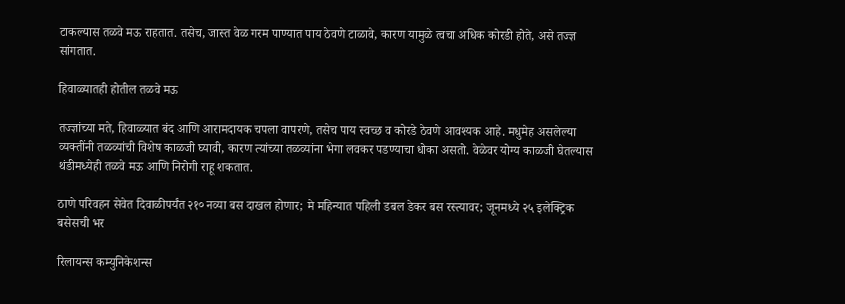टाकल्यास तळवे मऊ राहतात. तसेच, जास्त वेळ गरम पाण्यात पाय ठेवणे टाळावे, कारण यामुळे त्वचा अधिक कोरडी होते, असे तज्ज्ञ सांगतात.

हिवाळ्यातही होतील तळवे मऊ

तज्ज्ञांच्या मते, हिवाळ्यात बंद आणि आरामदायक चपला वापरणे, तसेच पाय स्वच्छ व कोरडे ठेवणे आवश्यक आहे. मधुमेह असलेल्या व्यक्तींनी तळव्यांची विशेष काळजी घ्यावी, कारण त्यांच्या तळव्यांना भेगा लवकर पडण्याचा धोका असतो. वेळेवर योग्य काळजी घेतल्यास थंडीमध्येही तळवे मऊ आणि निरोगी राहू शकतात.

ठाणे परिवहन सेवेत दिवाळीपर्यंत २१० नव्या बस दाखल होणार; मे महिन्यात पहिली डबल डेकर बस रस्त्यावर; जूनमध्ये २५ इलेक्ट्रिक बसेसची भर

रिलायन्स कम्युनिकेशन्स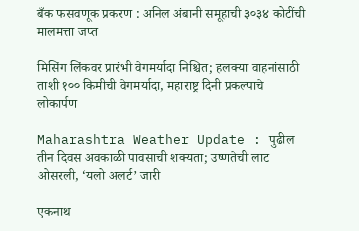बँक फसवणूक प्रकरण : अनिल अंबानी समूहाची ३०३४ कोटींची मालमत्ता जप्त

मिसिंग लिंकवर प्रारंभी वेगमर्यादा निश्चित; हलक्या वाहनांसाठी ताशी १०० किमीची वेगमर्यादा, महाराष्ट्र दिनी प्रकल्पाचे लोकार्पण

Maharashtra Weather Update : पुढील तीन दिवस अवकाळी पावसाची शक्यता; उष्णतेची लाट ओसरली, ‘यलो अलर्ट’ जारी

एकनाथ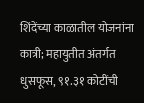शिंदेंच्या काळातील योजनांना कात्री; महायुतीत अंतर्गत धुसफूस, ९१.३१ कोटींची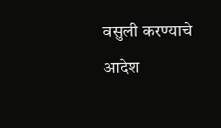वसुली करण्याचे आदेश